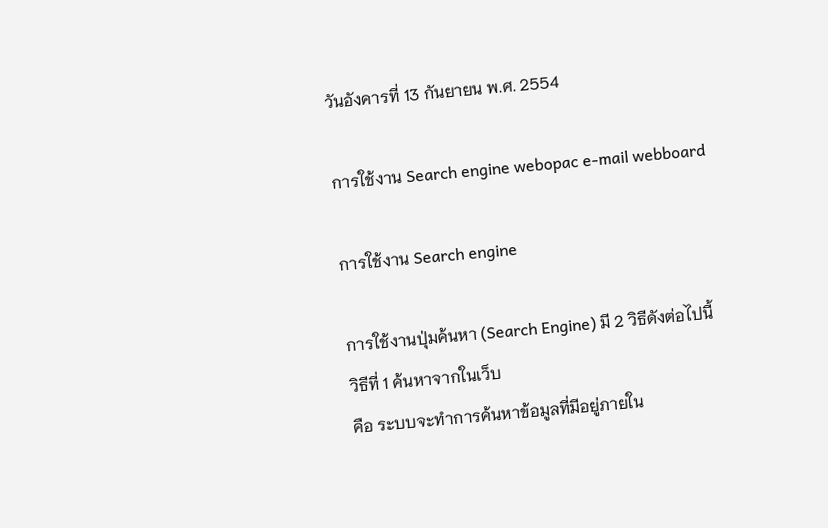วันอังคารที่ 13 กันยายน พ.ศ. 2554

การใช้งาน Search engine webopac e-mail webboard

การใช้งาน Search engine

การใช้งานปุ่มค้นหา (Search Engine) มี 2 วิธีดังต่อไปนี้
วิธีที่ 1 ค้นหาจากในเว็บ
คือ ระบบจะทำการค้นหาข้อมูลที่มีอยู่ภายใน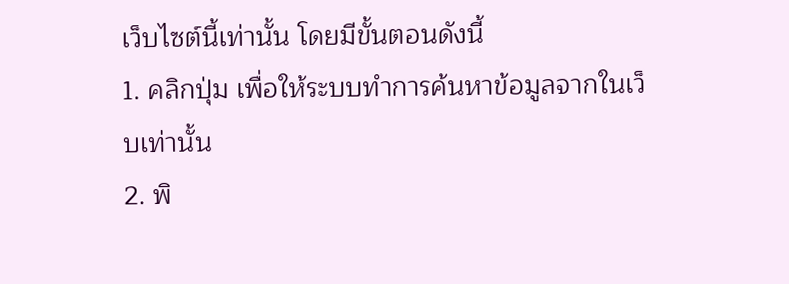เว็บไซต์นี้เท่านั้น โดยมีขั้นตอนดังนี้
1. คลิกปุ่ม เพื่อให้ระบบทำการค้นหาข้อมูลจากในเว็บเท่านั้น
2. พิ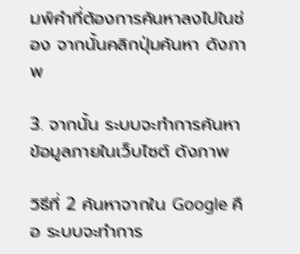มพ์คำที่ต้องการค้นหาลงไปในช่อง จากนั้นคลิกปุ่มค้นหา ดังภาพ

3. จากนั้น ระบบจะทำการค้นหาข้อมูลภายในเว็บไซต์ ดังภาพ

วิธีที่ 2 ค้นหาจากใน Google คือ ระบบจะทำการ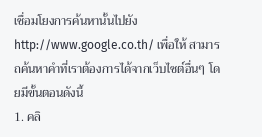เชื่อมโยงการค้นหานั้นไปยัง http://www.google.co.th/ เพื่อให้ สามารถค้นหาคำที่เราต้องการได้จากเว็บไซต์อื่นๆ โดยมีขั้นตอนดังนี้
1. คลิ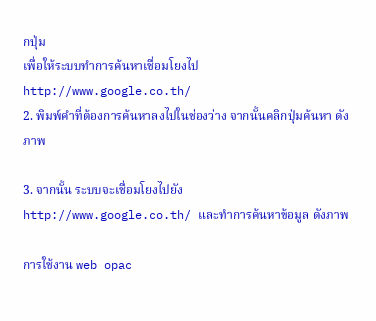กปุ่ม
เพื่อให้ระบบทำการค้นหาเชื่อมโยงไป http://www.google.co.th/
2. พิมพ์คำที่ต้องการค้นหาลงไปในช่องว่าง จากนั้นคลิกปุ่มค้นหา ดังภาพ

3. จากนั้น ระบบจะเชื่อมโยงไปยัง http://www.google.co.th/ และทำการค้นหาข้อมูล ดังภาพ

การใช้งาน web opac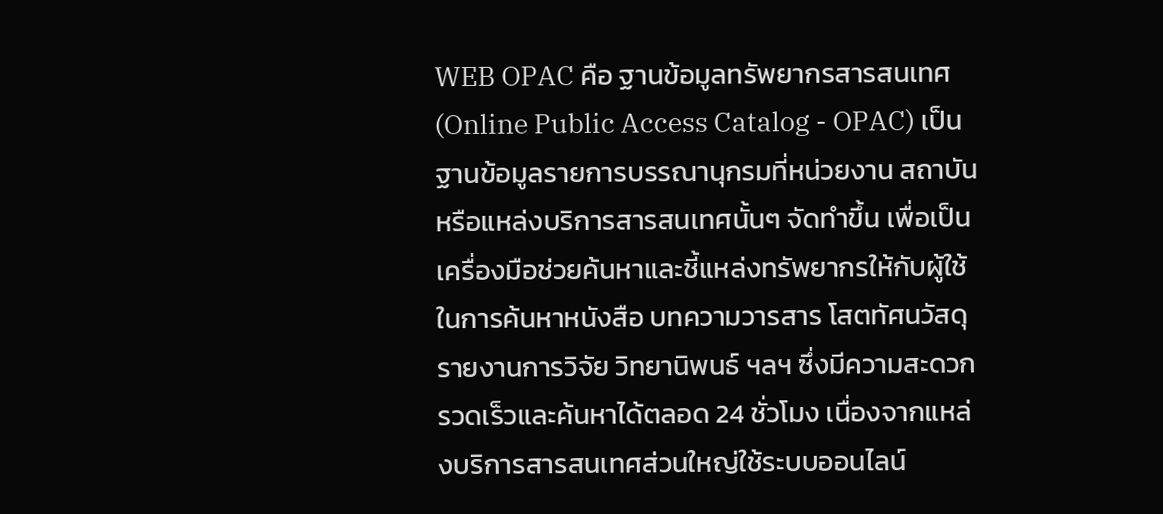WEB OPAC คือ ฐานข้อมูลทรัพยากรสารสนเทศ (Online Public Access Catalog - OPAC) เป็นฐานข้อมูลรายการบรรณานุกรมที่หน่วยงาน สถาบันหรือแหล่งบริการสารสนเทศนั้นๆ จัดทำขึ้น เพื่อเป็นเครื่องมือช่วยค้นหาและชี้แหล่งทรัพยากรให้กับผู้ใช้ในการค้นหาหนังสือ บทความวารสาร โสตทัศนวัสดุ รายงานการวิจัย วิทยานิพนธ์ ฯลฯ ซึ่งมีความสะดวก รวดเร็วและค้นหาได้ตลอด 24 ชั่วโมง เนื่องจากแหล่งบริการสารสนเทศส่วนใหญ่ใช้ระบบออนไลน์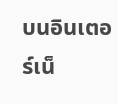บนอินเตอร์เน็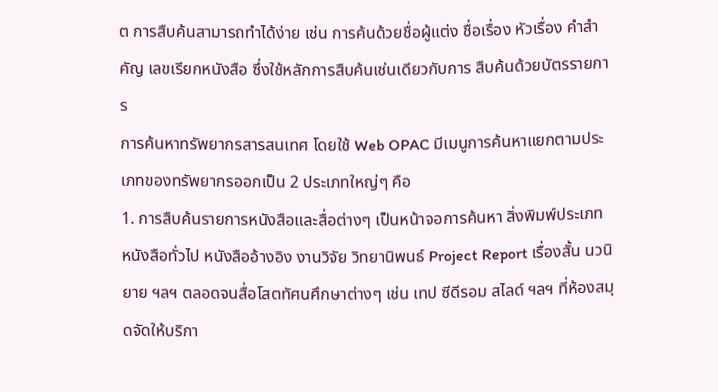ต การสืบค้นสามารถทำได้ง่าย เช่น การค้นด้วยชื่อผู้แต่ง ชื่อเรื่อง หัวเรื่อง คำสำคัญ เลขเรียกหนังสือ ซึ่งใช้หลักการสืบค้นเช่นเดียวกับการ สืบค้นด้วยบัตรรายการ
การค้นหาทรัพยากรสารสนเทศ โดยใช้ Web OPAC มีเมนูการค้นหาแยกตามประเภทของทรัพยากรออกเป็น 2 ประเภทใหญ่ๆ คือ
1. การสืบค้นรายการหนังสือและสื่อต่างๆ เป็นหน้าจอการค้นหา สิ่งพิมพ์ประเภท หนังสือทั่วไป หนังสืออ้างอิง งานวิจัย วิทยานิพนธ์ Project Report เรื่องสั้น นวนิยาย ฯลฯ ตลอดจนสื่อโสตทัศนศึกษาต่างๆ เช่น เทป ซีดีรอม สไลด์ ฯลฯ ที่ห้องสมุดจัดให้บริกา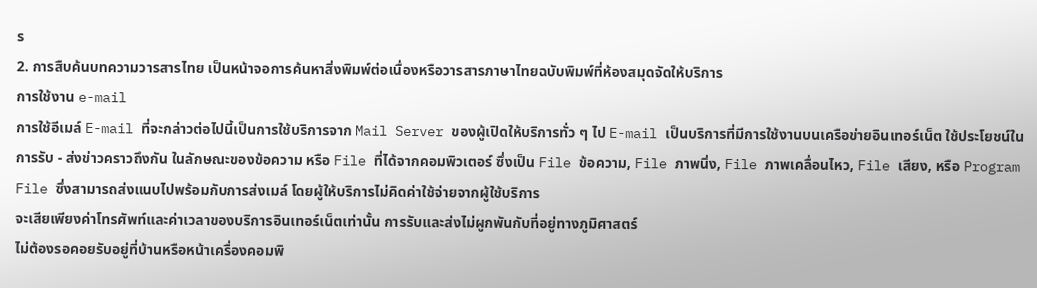ร
2. การสืบค้นบทความวารสารไทย เป็นหน้าจอการค้นหาสิ่งพิมพ์ต่อเนื่องหรือวารสารภาษาไทยฉบับพิมพ์ที่ห้องสมุดจัดให้บริการ
การใช้งาน e-mail
การใช้อีเมล์ E-mail ที่จะกล่าวต่อไปนี้เป็นการใช้บริการจาก Mail Server ของผู้เปิดให้บริการทั่ว ๆ ไป E-mail เป็นบริการที่มีการใช้งานบนเครือข่ายอินเทอร์เน็ต ใช้ประโยชน์ในการรับ - ส่งข่าวคราวถึงกัน ในลักษณะของข้อความ หรือ File ที่ได้จากคอมพิวเตอร์ ซึ่งเป็น File ข้อความ, File ภาพนิ่ง, File ภาพเคลื่อนไหว, File เสียง, หรือ Program File ซึ่งสามารถส่งแนบไปพร้อมกับการส่งเมล์ โดยผู้ให้บริการไม่คิดค่าใช้จ่ายจากผู้ใช้บริการ
จะเสียเพียงค่าโทรศัพท์และค่าเวลาของบริการอินเทอร์เน็ตเท่านั้น การรับและส่งไม่ผูกพันกับที่อยู่ทางภูมิศาสตร์
ไม่ต้องรอคอยรับอยู่ที่บ้านหรือหน้าเครื่องคอมพิ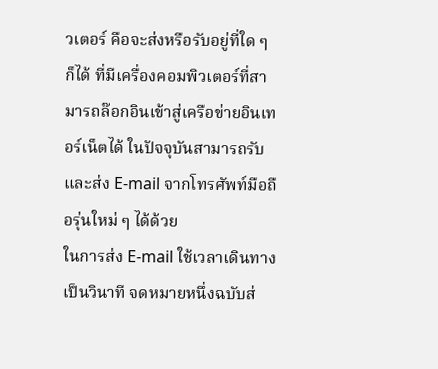วเตอร์ คือจะส่งหรือรับอยู่ที่ใด ๆ ก็ได้ ที่มีเครื่องคอมพิวเตอร์ที่สามารถล๊อกอินเข้าสู่เครือข่ายอินเทอร์เน็ตได้ ในปัจจุบันสามารถรับและส่ง E-mail จากโทรศัพท์มือถือรุ่นใหม่ ๆ ได้ด้วย
ในการส่ง E-mail ใช้เวลาเดินทางเป็นวินาที จดหมายหนึ่งฉบับส่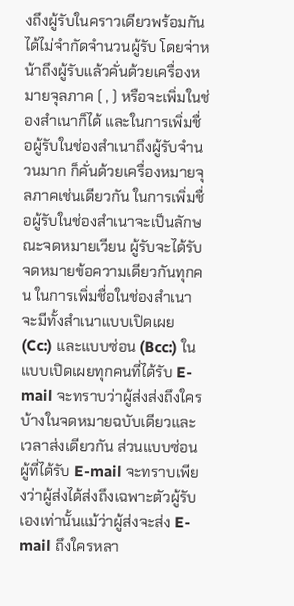งถึงผู้รับในคราวเดียวพร้อมกันได้ไม่จำกัดจำนวนผู้รับ โดยจ่าหน้าถึงผู้รับแล้วคั่นด้วยเครื่องหมายจุลภาค ( , ) หรือจะเพิ่มในช่องสำเนาก็ได้ และในการเพิ่มชื่อผู้รับในช่องสำเนาถึงผู้รับจำนวนมาก ก็คั่นด้วยเครื่องหมายจุลภาคเช่นเดียวกัน ในการเพิ่มชื่อผู้รับในช่องสำเนาจะเป็นลักษณะจดหมายเวียน ผู้รับจะได้รับจดหมายข้อความเดียวกันทุกคน ในการเพิ่มชื่อในช่องสำเนาจะมีทั้งสำเนาแบบเปิดเผย (Cc:) และแบบซ่อน (Bcc:) ในแบบเปิดเผยทุกคนที่ได้รับ E-mail จะทราบว่าผู้ส่งส่งถึงใครบ้างในจดหมายฉบับเดียวและเวลาส่งเดียวกัน ส่วนแบบซ่อน ผู้ที่ได้รับ E-mail จะทราบเพียงว่าผู้ส่งได้ส่งถึงเฉพาะตัวผู้รับเองเท่านั้นแม้ว่าผู้ส่งจะส่ง E-mail ถึงใครหลา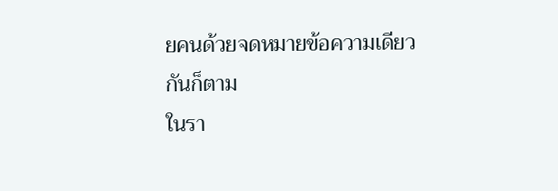ยคนด้วยจดหมายข้อความเดียวกันก็ตาม
ในรา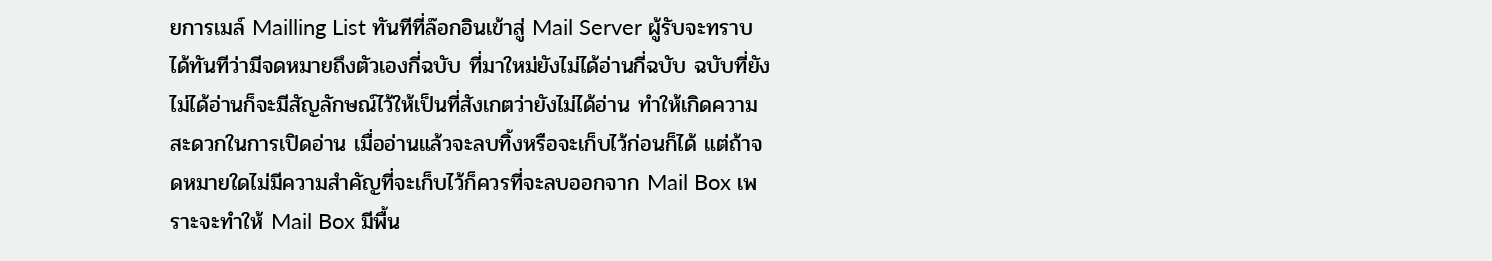ยการเมล์ Mailling List ทันทีที่ล๊อกอินเข้าสู่ Mail Server ผู้รับจะทราบได้ทันทีว่ามีจดหมายถึงตัวเองกี่ฉบับ ที่มาใหม่ยังไม่ได้อ่านกี่ฉบับ ฉบับที่ยังไม่ได้อ่านก็จะมีสัญลักษณ์ไว้ให้เป็นที่สังเกตว่ายังไม่ได้อ่าน ทำให้เกิดความสะดวกในการเปิดอ่าน เมื่ออ่านแล้วจะลบทิ้งหรือจะเก็บไว้ก่อนก็ได้ แต่ถ้าจดหมายใดไม่มีความสำคัญที่จะเก็บไว้ก็ควรที่จะลบออกจาก Mail Box เพราะจะทำให้ Mail Box มีพื้น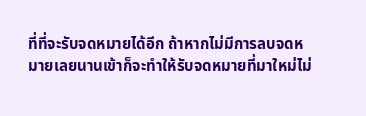ที่ที่จะรับจดหมายได้อีก ถ้าหากไม่มีการลบจดหมายเลยนานเข้าก็จะทำให้รับจดหมายที่มาใหม่ไม่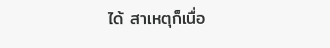ได้ สาเหตุก็เนื่อ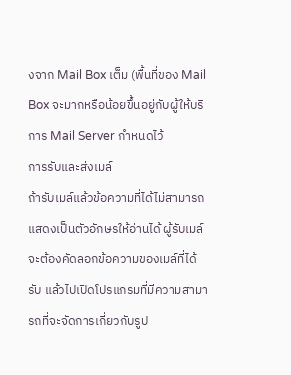งจาก Mail Box เต็ม (พื้นที่ของ Mail Box จะมากหรือน้อยขึ้นอยู่กับผู้ให้บริการ Mail Server กำหนดไว้
การรับและส่งเมล์
ถ้ารับเมล์แล้วข้อความที่ได้ไม่สามารถแสดงเป็นตัวอักษรให้อ่านได้ ผู้รับเมล์จะต้องคัดลอกข้อความของเมล์ที่ได้รับ แล้วไปเปิดโปรแกรมที่มีความสามารถที่จะจัดการเกี่ยวกับรูป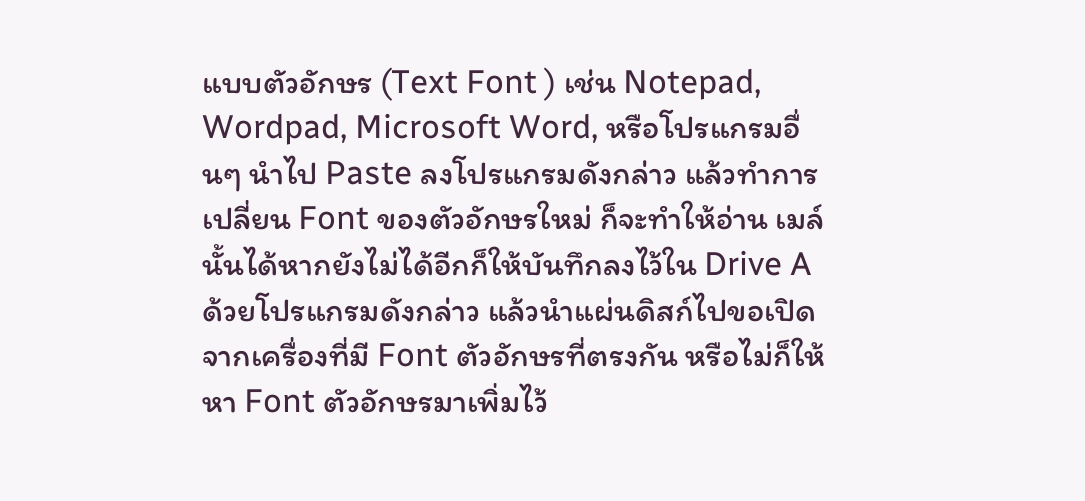แบบตัวอักษร (Text Font ) เช่น Notepad, Wordpad, Microsoft Word, หรือโปรแกรมอื่นๆ นำไป Paste ลงโปรแกรมดังกล่าว แล้วทำการเปลี่ยน Font ของตัวอักษรใหม่ ก็จะทำให้อ่าน เมล์นั้นได้หากยังไม่ได้อีกก็ให้บันทึกลงไว้ใน Drive A ด้วยโปรแกรมดังกล่าว แล้วนำแผ่นดิสก์ไปขอเปิดจากเครื่องที่มี Font ตัวอักษรที่ตรงกัน หรือไม่ก็ให้หา Font ตัวอักษรมาเพิ่มไว้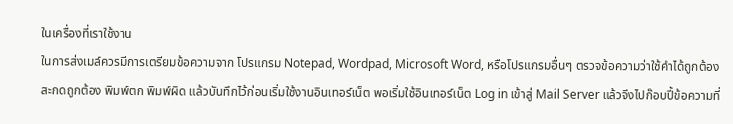ในเครื่องที่เราใช้งาน
ในการส่งเมล์ควรมีการเตรียมข้อความจาก โปรแกรม Notepad, Wordpad, Microsoft Word, หรือโปรแกรมอื่นๆ ตรวจข้อความว่าใช้คำได้ถูกต้อง สะกดถูกต้อง พิมพ์ตก พิมพ์ผิด แล้วบันทึกไว้ก่อนเริ่มใช้งานอินเทอร์เน็ต พอเริ่มใช้อินเทอร์เน็ต Log in เข้าสู่ Mail Server แล้วจึงไปก๊อบปี้ข้อความที่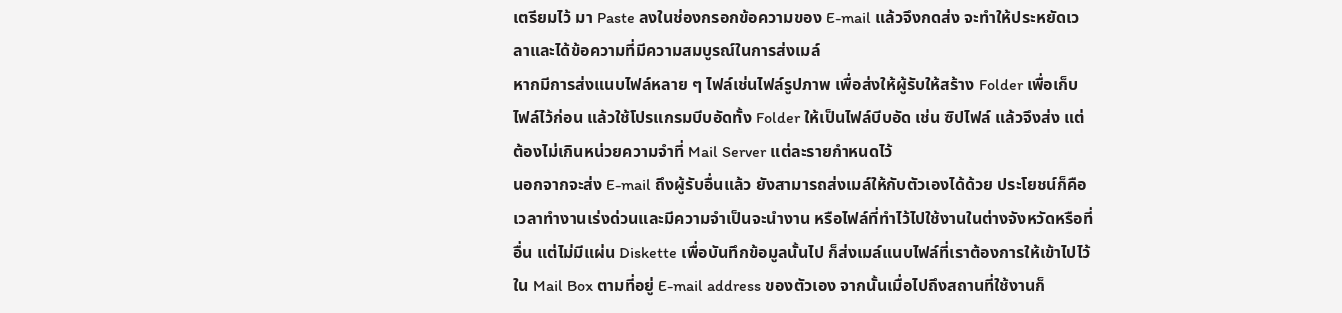เตรียมไว้ มา Paste ลงในช่องกรอกข้อความของ E-mail แล้วจึงกดส่ง จะทำให้ประหยัดเวลาและได้ข้อความที่มีความสมบูรณ์ในการส่งเมล์
หากมีการส่งแนบไฟล์หลาย ๆ ไฟล์เช่นไฟล์รูปภาพ เพื่อส่งให้ผู้รับให้สร้าง Folder เพื่อเก็บไฟล์ไว้ก่อน แล้วใช้โปรแกรมบีบอัดทั้ง Folder ให้เป็นไฟล์บีบอัด เช่น ซิปไฟล์ แล้วจึงส่ง แต่ต้องไม่เกินหน่วยความจำที่ Mail Server แต่ละรายกำหนดไว้
นอกจากจะส่ง E-mail ถึงผู้รับอื่นแล้ว ยังสามารถส่งเมล์ให้กับตัวเองได้ด้วย ประโยชน์ก็คือเวลาทำงานเร่งด่วนและมีความจำเป็นจะนำงาน หรือไฟล์ที่ทำไว้ไปใช้งานในต่างจังหวัดหรือที่อื่น แต่ไม่มีแผ่น Diskette เพื่อบันทึกข้อมูลนั้นไป ก็ส่งเมล์แนบไฟล์ที่เราต้องการให้เข้าไปไว้ใน Mail Box ตามที่อยู่ E-mail address ของตัวเอง จากนั้นเมื่อไปถึงสถานที่ใช้งานก็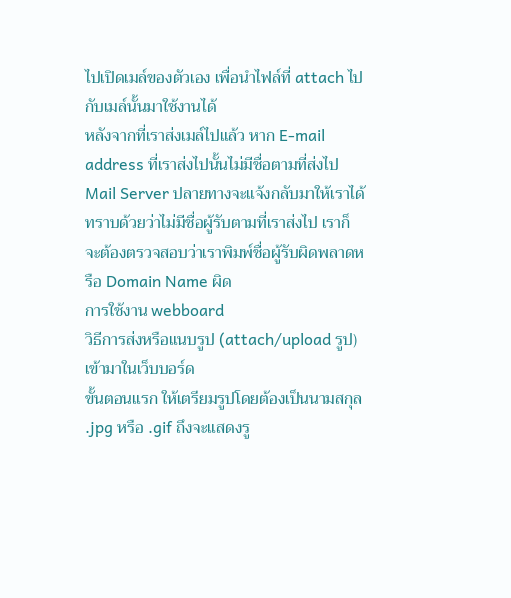ไปเปิดเมล์ของตัวเอง เพื่อนำไฟล์ที่ attach ไปกับเมล์นั้นมาใช้งานได้
หลังจากที่เราส่งเมล์ไปแล้ว หาก E-mail address ที่เราส่งไปนั้นไม่มีชื่อตามที่ส่งไป Mail Server ปลายทางจะแจ้งกลับมาให้เราได้ทราบด้วยว่าไม่มีชื่อผู้รับตามที่เราส่งไป เราก็จะต้องตรวจสอบว่าเราพิมพ์ชื่อผู้รับผิดพลาดหรือ Domain Name ผิด
การใช้งาน webboard
วิธีการส่งหรือแนบรูป (attach/upload รูป) เข้ามาในเว็บบอร์ด
ขั้นตอนแรก ให้เตรียมรูปโดยต้องเป็นนามสกุล .jpg หรือ .gif ถึงจะแสดงรู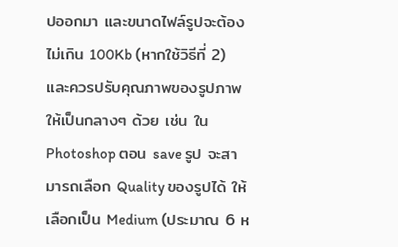ปออกมา และขนาดไฟล์รูปจะต้องไม่เกิน 100Kb (หากใช้วิธีที่ 2) และควรปรับคุณภาพของรูปภาพให้เป็นกลางๆ ด้วย เช่น ใน Photoshop ตอน save รูป จะสามารถเลือก Quality ของรูปได้ ให้เลือกเป็น Medium (ประมาณ 6 ห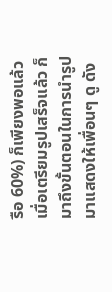รือ 60%) ก็เพียงพอแล้ว
เมื่อเตรียมรูปเสร็จแล้ว ก็มาถึงขั้นตอนในการนำรูปมาแสดงให้เพื่อนๆ ดู ดัง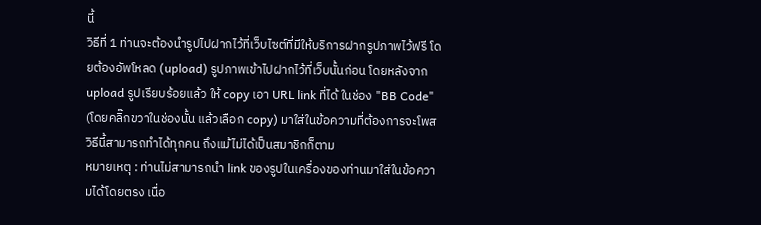นี้
วิธีที่ 1 ท่านจะต้องนำรูปไปฝากไว้ที่เว็บไซต์ที่มีให้บริการฝากรูปภาพไว้ฟรี โดยต้องอัพโหลด (upload) รูปภาพเข้าไปฝากไว้ที่เว็บนั้นก่อน โดยหลังจาก upload รูปเรียบร้อยแล้ว ให้ copy เอา URL link ที่ได้ ในช่อง "BB Code" (โดยคลิ๊กขวาในช่องนั้น แล้วเลือก copy) มาใส่ในข้อความที่ต้องการจะโพส วิธีนี้สามารถทำได้ทุกคน ถึงแม้ไม่ได้เป็นสมาชิกก็ตาม
หมายเหตุ : ท่านไม่สามารถนำ link ของรูปในเครื่องของท่านมาใส่ในข้อความได้โดยตรง เนื่อ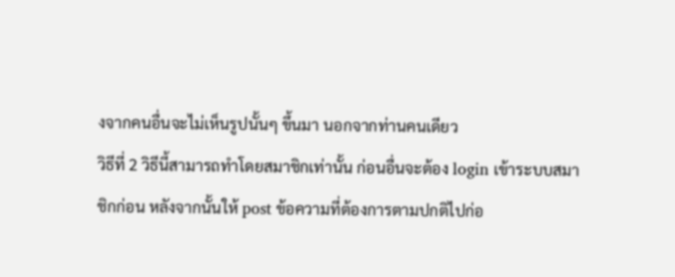งจากคนอื่นจะไม่เห็นรูปนั้นๆ ขึ้นมา นอกจากท่านคนเดียว
วิธีที่ 2 วิธีนี้สามารถทำโดยสมาชิกเท่านั้น ก่อนอื่นจะต้อง login เข้าระบบสมาชิกก่อน หลังจากนั้นให้ post ข้อความที่ต้องการตามปกติไปก่อ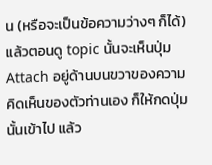น (หรือจะเป็นข้อความว่างๆ ก็ได้) แล้วตอนดู topic นั้นจะเห็นปุ่ม Attach อยู่ด้านบนขวาของความคิดเห็นของตัวท่านเอง ก็ให้กดปุ่มนั้นเข้าไป แล้ว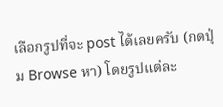เลือกรูปที่จะ post ได้เลยครับ (กดปุ่ม Browse หา) โดยรูปแต่ละ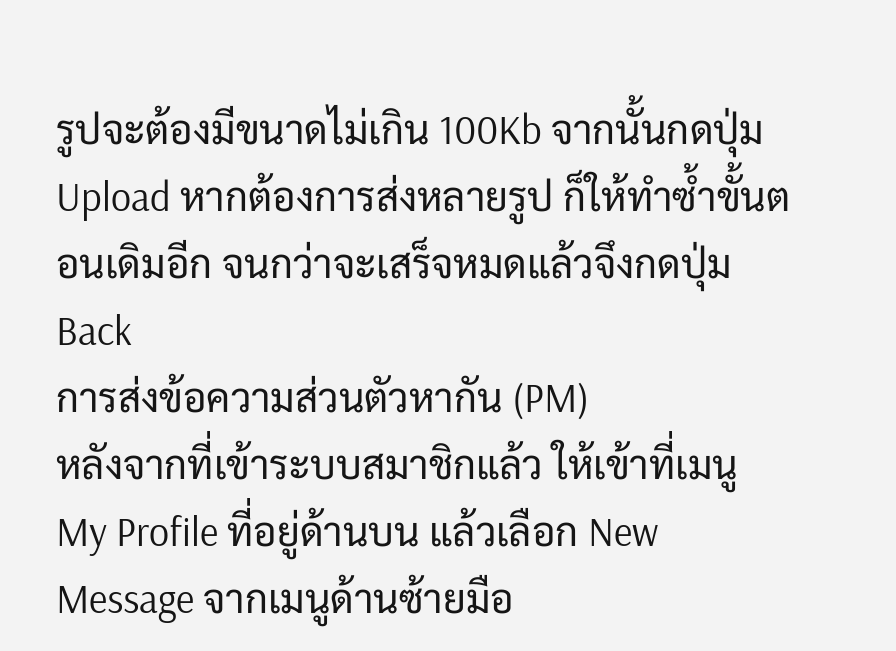รูปจะต้องมีขนาดไม่เกิน 100Kb จากนั้นกดปุ่ม Upload หากต้องการส่งหลายรูป ก็ให้ทำซ้ำขั้นตอนเดิมอีก จนกว่าจะเสร็จหมดแล้วจึงกดปุ่ม Back
การส่งข้อความส่วนตัวหากัน (PM)
หลังจากที่เข้าระบบสมาชิกแล้ว ให้เข้าที่เมนู My Profile ที่อยู่ด้านบน แล้วเลือก New Message จากเมนูด้านซ้ายมือ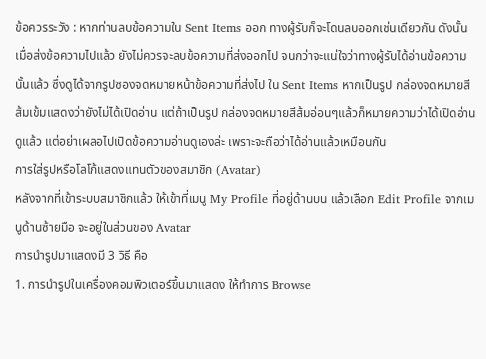ข้อควรระวัง : หากท่านลบข้อความใน Sent Items ออก ทางผู้รับก็จะโดนลบออกเช่นเดียวกัน ดังนั้น เมื่อส่งข้อความไปแล้ว ยังไม่ควรจะลบข้อความที่ส่งออกไป จนกว่าจะแน่ใจว่าทางผู้รับได้อ่านข้อความนั้นแล้ว ซึ่งดูได้จากรูปซองจดหมายหน้าข้อความที่ส่งไป ใน Sent Items หากเป็นรูป กล่องจดหมายสีส้มเข้มแสดงว่ายังไม่ได้เปิดอ่าน แต่ถ้าเป็นรูป กล่องจดหมายสีส้มอ่อนๆแล้วก็หมายความว่าได้เปิดอ่านดูแล้ว แต่อย่าเผลอไปเปิดข้อความอ่านดูเองล่ะ เพราะจะถือว่าได้อ่านแล้วเหมือนกัน
การใส่รูปหรือโลโก้แสดงแทนตัวของสมาชิก (Avatar)
หลังจากที่เข้าระบบสมาชิกแล้ว ให้เข้าที่เมนู My Profile ที่อยู่ด้านบน แล้วเลือก Edit Profile จากเมนูด้านซ้ายมือ จะอยู่ในส่วนของ Avatar
การนำรูปมาแสดงมี 3 วิธี คือ
1. การนำรูปในเครื่องคอมพิวเตอร์ขึ้นมาแสดง ให้ทำการ Browse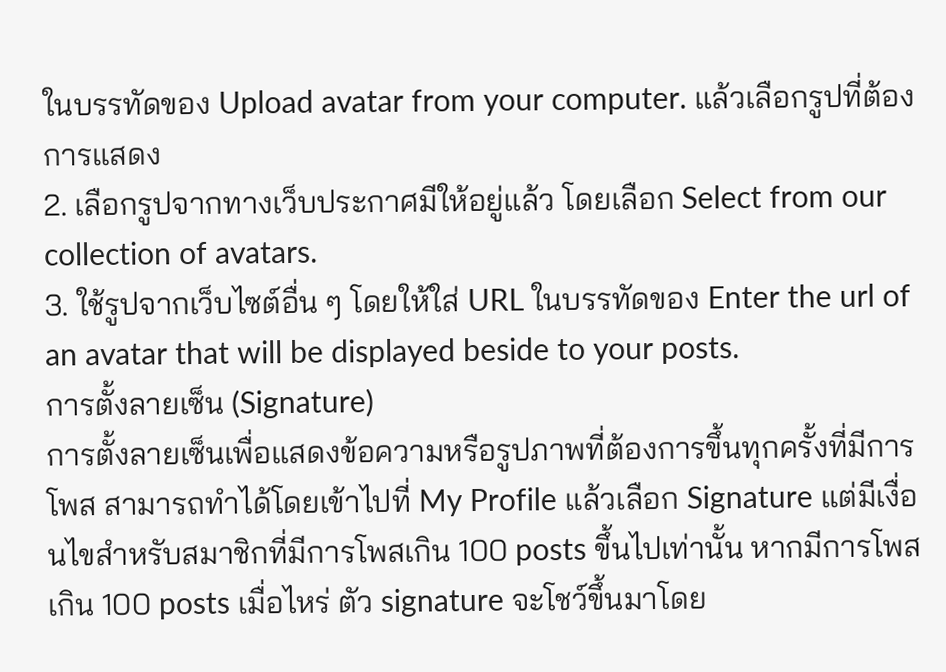ในบรรทัดของ Upload avatar from your computer. แล้วเลือกรูปที่ต้องการแสดง
2. เลือกรูปจากทางเว็บประกาศมีให้อยู่แล้ว โดยเลือก Select from our collection of avatars.
3. ใช้รูปจากเว็บไซต์อื่น ๆ โดยให้ใส่ URL ในบรรทัดของ Enter the url of an avatar that will be displayed beside to your posts.
การตั้งลายเซ็น (Signature)
การตั้งลายเซ็นเพื่อแสดงข้อความหรือรูปภาพที่ต้องการขึ้นทุกครั้งที่มีการโพส สามารถทำได้โดยเข้าไปที่ My Profile แล้วเลือก Signature แต่มีเงื่อนไขสำหรับสมาชิกที่มีการโพสเกิน 100 posts ขึ้นไปเท่านั้น หากมีการโพสเกิน 100 posts เมื่อไหร่ ตัว signature จะโชว์ขึ้นมาโดย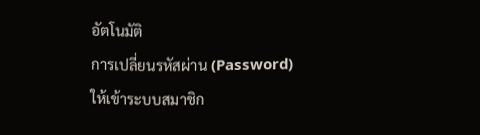อัตโนมัติ
การเปลี่ยนรหัสผ่าน (Password)
ให้เข้าระบบสมาชิก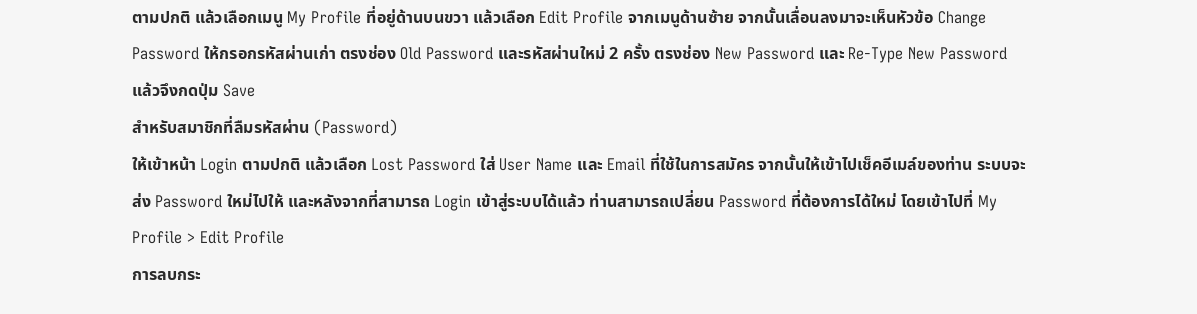ตามปกติ แล้วเลือกเมนู My Profile ที่อยู่ด้านบนขวา แล้วเลือก Edit Profile จากเมนูด้านซ้าย จากนั้นเลื่อนลงมาจะเห็นหัวข้อ Change Password ให้กรอกรหัสผ่านเก่า ตรงช่อง Old Password และรหัสผ่านใหม่ 2 ครั้ง ตรงช่อง New Password และ Re-Type New Password แล้วจึงกดปุ่ม Save
สำหรับสมาชิกที่ลืมรหัสผ่าน (Password)
ให้เข้าหน้า Login ตามปกติ แล้วเลือก Lost Password ใส่ User Name และ Email ที่ใช้ในการสมัคร จากนั้นให้เข้าไปเช็คอีเมล์ของท่าน ระบบจะส่ง Password ใหม่ไปให้ และหลังจากที่สามารถ Login เข้าสู่ระบบได้แล้ว ท่านสามารถเปลี่ยน Password ที่ต้องการได้ใหม่ โดยเข้าไปที่ My Profile > Edit Profile
การลบกระ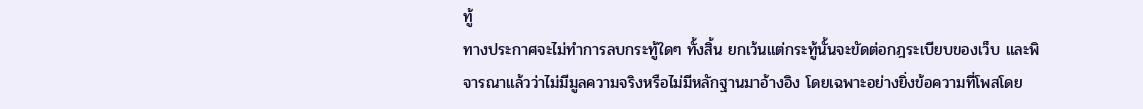ทู้
ทางประกาศจะไม่ทำการลบกระทู้ใดๆ ทั้งสิ้น ยกเว้นแต่กระทู้นั้นจะขัดต่อกฎระเบียบของเว็บ และพิจารณาแล้วว่าไม่มีมูลความจริงหรือไม่มีหลักฐานมาอ้างอิง โดยเฉพาะอย่างยิ่งข้อความที่โพสโดย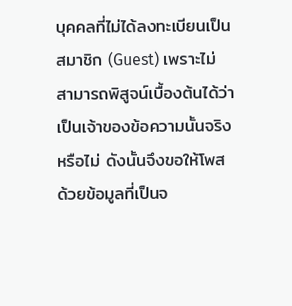บุคคลที่ไม่ได้ลงทะเบียนเป็นสมาชิก (Guest) เพราะไม่สามารถพิสูจน์เบื้องต้นได้ว่าเป็นเจ้าของข้อความนั้นจริงหรือไม่ ดังนั้นจึงขอให้โพสด้วยข้อมูลที่เป็นจ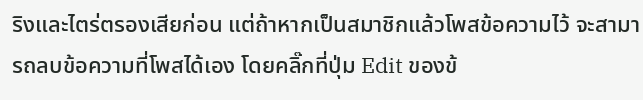ริงและไตร่ตรองเสียก่อน แต่ถ้าหากเป็นสมาชิกแล้วโพสข้อความไว้ จะสามารถลบข้อความที่โพสได้เอง โดยคลิ๊กที่ปุ่ม Edit ของข้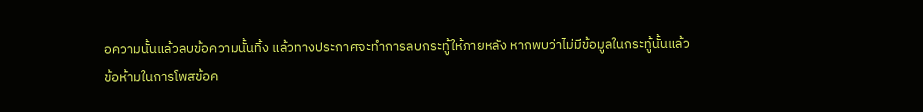อความนั้นแล้วลบข้อความนั้นทิ้ง แล้วทางประกาศจะทำการลบกระทู้ให้ภายหลัง หากพบว่าไม่มีข้อมูลในกระทู้นั้นแล้ว
ข้อห้ามในการโพสข้อค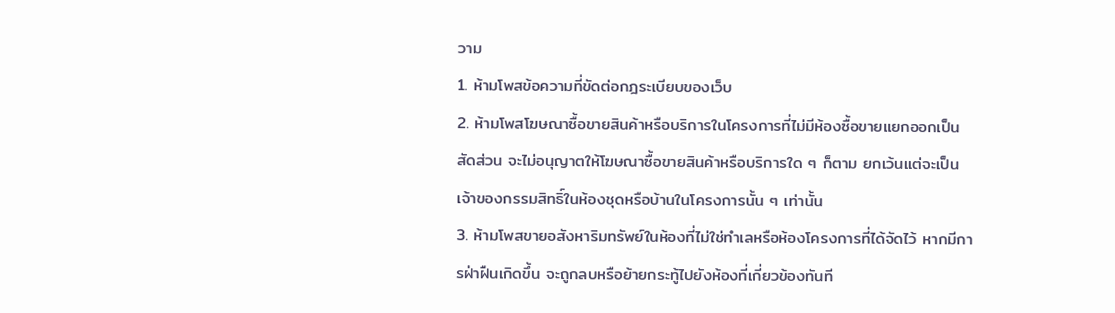วาม
1. ห้ามโพสข้อความที่ขัดต่อกฎระเบียบของเว็บ
2. ห้ามโพสโฆษณาซื้อขายสินค้าหรือบริการในโครงการที่ไม่มีห้องซื้อขายแยกออกเป็นสัดส่วน จะไม่อนุญาตให้โฆษณาซื้อขายสินค้าหรือบริการใด ๆ ก็ตาม ยกเว้นแต่จะเป็นเจ้าของกรรมสิทธิ์ในห้องชุดหรือบ้านในโครงการนั้น ๆ เท่านั้น
3. ห้ามโพสขายอสังหาริมทรัพย์ในห้องที่ไม่ใช่ทำเลหรือห้องโครงการที่ได้จัดไว้ หากมีการฝ่าฝืนเกิดขึ้น จะถูกลบหรือย้ายกระทู้ไปยังห้องที่เกี่ยวข้องทันที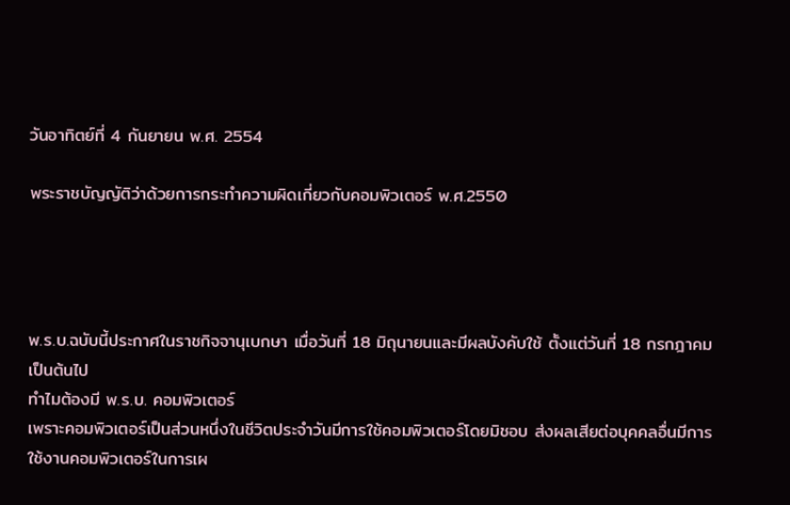วันอาทิตย์ที่ 4 กันยายน พ.ศ. 2554

พระราชบัญญัติว่าด้วยการกระทําความผิดเกี่ยวกับคอมพิวเตอร์ พ.ศ.2550




พ.ร.บ.ฉบับนี้ประกาศในราชกิจจานุเบกษา เมื่อวันที่ 18 มิถุนายนและมีผลบังคับใช้ ตั้งแต่วันที่ 18 กรกฎาคม เป็นต้นไป
ทําไมต้องมี พ.ร.บ. คอมพิวเตอร์
เพราะคอมพิวเตอร์เป็นส่วนหนึ่งในชีวิตประจําวันมีการใช้คอมพิวเตอร์โดยมิชอบ ส่งผลเสียต่อบุคคลอื่นมีการใช้งานคอมพิวเตอร์ในการเผ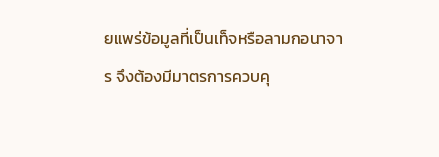ยแพร่ข้อมูลที่เป็นเท็จหรือลามกอนาจาร จึงต้องมีมาตรการควบคุ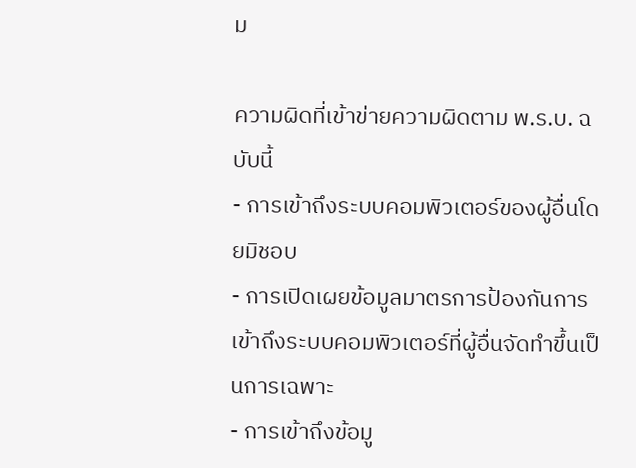ม

ความผิดที่เข้าข่ายความผิดตาม พ.ร.บ. ฉบับนี้
- การเข้าถึงระบบคอมพิวเตอร์ของผู้อื่นโดยมิชอบ
- การเปิดเผยข้อมูลมาตรการป้องกันการเข้าถึงระบบคอมพิวเตอร์ที่ผู้อื่นจัดทําขึ้นเป็นการเฉพาะ
- การเข้าถึงข้อมู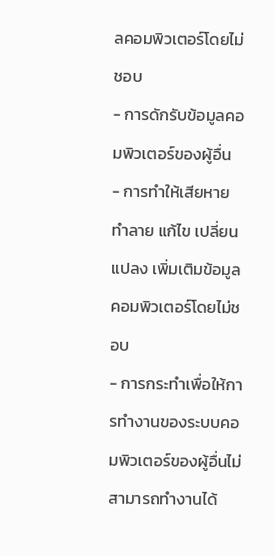ลคอมพิวเตอร์โดยไม่ชอบ
- การดักรับข้อมูลคอมพิวเตอร์ของผู้อื่น
- การทําให้เสียหาย ทําลาย แก้ไข เปลี่ยนแปลง เพิ่มเติมข้อมูลคอมพิวเตอร์โดยไม่ชอบ
- การกระทําเพื่อให้การทํางานของระบบคอมพิวเตอร์ของผู้อื่นไม่สามารถทํางานได้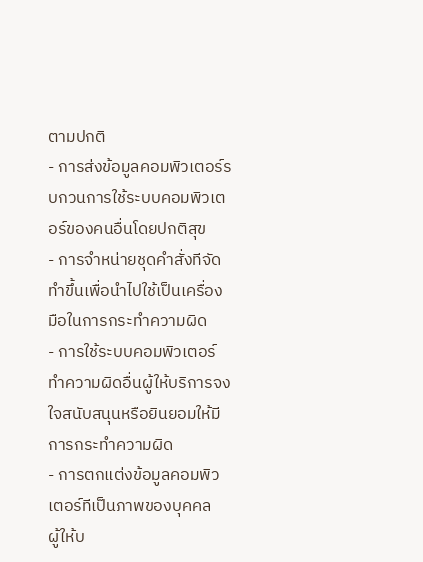ตามปกติ
- การส่งข้อมูลคอมพิวเตอร์รบกวนการใช้ระบบคอมพิวเตอร์ของคนอื่นโดยปกติสุข
- การจําหน่ายชุดคําสั่งทีจัดทําขึ้นเพื่อนําไปใช้เป็นเครื่องมือในการกระทําความผิด
- การใช้ระบบคอมพิวเตอร์ทําความผิดอื่นผู้ให้บริการจงใจสนับสนุนหรือยินยอมให้มีการกระทําความผิด
- การตกแต่งข้อมูลคอมพิวเตอร์ทีเป็นภาพของบุคคล
ผู้ให้บ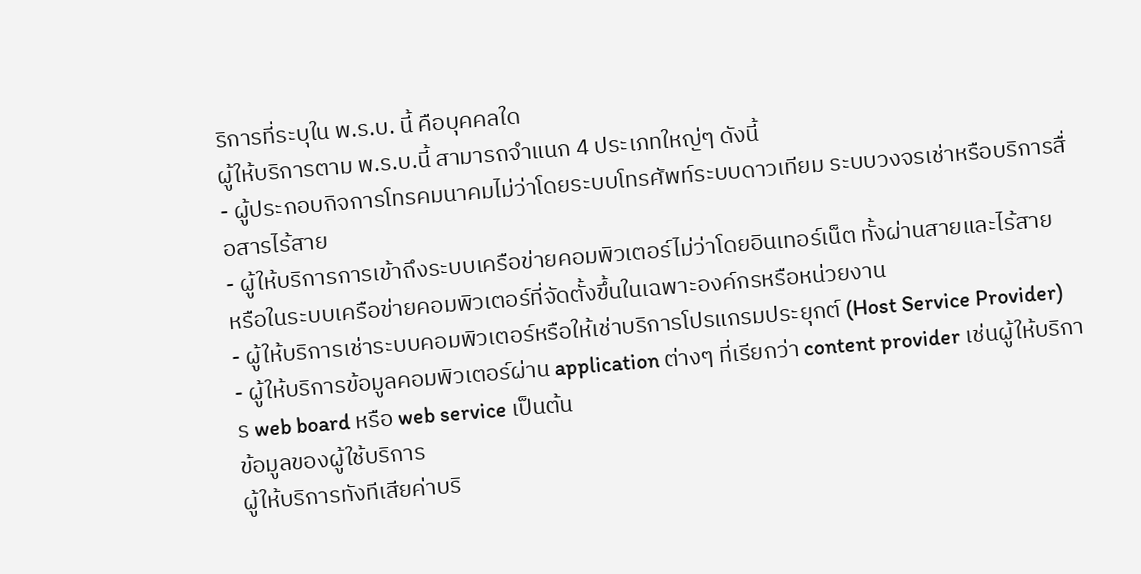ริการที่ระบุใน พ.ร.บ. นี้ คือบุคคลใด
ผู้ให้บริการตาม พ.ร.บ.นี้ สามารถจําแนก 4 ประเภทใหญ่ๆ ดังนี้
- ผู้ประกอบกิจการโทรคมนาคมไม่ว่าโดยระบบโทรศัพท์ระบบดาวเทียม ระบบวงจรเช่าหรือบริการสื่อสารไร้สาย
- ผู้ให้บริการการเข้าถึงระบบเครือข่ายคอมพิวเตอร์ไม่ว่าโดยอินเทอร์เน็ต ทั้งผ่านสายและไร้สาย
หรือในระบบเครือข่ายคอมพิวเตอร์ที่จัดตั้งขึ้นในเฉพาะองค์กรหรือหน่วยงาน
- ผู้ให้บริการเช่าระบบคอมพิวเตอร์หรือให้เช่าบริการโปรแกรมประยุกต์ (Host Service Provider)
- ผู้ให้บริการข้อมูลคอมพิวเตอร์ผ่าน application ต่างๆ ที่เรียกว่า content provider เช่นผู้ให้บริการ web board หรือ web service เป็นต้น
ข้อมูลของผู้ใช้บริการ
ผู้ให้บริการทังทีเสียค่าบริ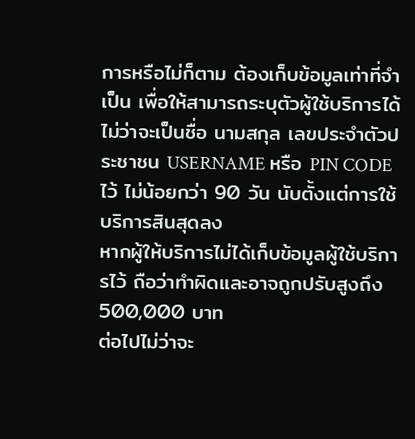การหรือไม่ก็ตาม ต้องเก็บข้อมูลเท่าที่จําเป็น เพื่อให้สามารถระบุตัวผู้ใช้บริการได้ ไม่ว่าจะเป็นชื่อ นามสกุล เลขประจําตัวประชาชน USERNAME หรือ PIN CODE ไว้ ไม่น้อยกว่า 90 วัน นับตั้งแต่การใช้บริการสินสุดลง
หากผู้ให้บริการไม่ได้เก็บข้อมูลผู้ใช้บริการไว้ ถือว่าทําผิดและอาจถูกปรับสูงถึง 500,000 บาท
ต่อไปไม่ว่าจะ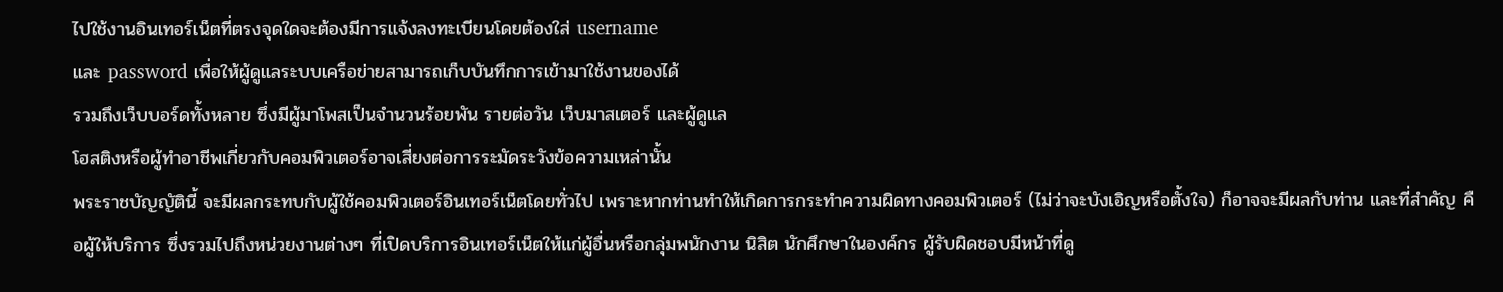ไปใช้งานอินเทอร์เน็ตที่ตรงจุดใดจะต้องมีการแจ้งลงทะเบียนโดยต้องใส่ username
และ password เพื่อให้ผู้ดูแลระบบเครือข่ายสามารถเก็บบันทึกการเข้ามาใช้งานของได้
รวมถึงเว็บบอร์ดทั้งหลาย ซึ่งมีผู้มาโพสเป็นจํานวนร้อยพัน รายต่อวัน เว็บมาสเตอร์ และผู้ดูแล
โฮสติงหรือผู้ทําอาชีพเกี่ยวกับคอมพิวเตอร์อาจเสี่ยงต่อการระมัดระวังข้อความเหล่านั้น
พระราชบัญญัตินี้ จะมีผลกระทบกับผู้ใช้คอมพิวเตอร์อินเทอร์เน็ตโดยทั่วไป เพราะหากท่านทําให้เกิดการกระทําความผิดทางคอมพิวเตอร์ (ไม่ว่าจะบังเอิญหรือตั้งใจ) ก็อาจจะมีผลกับท่าน และที่สําคัญ คือผู้ให้บริการ ซึ่งรวมไปถึงหน่วยงานต่างๆ ที่เปิดบริการอินเทอร์เน็ตให้แก่ผู้อื่นหรือกลุ่มพนักงาน นิสิต นักศึกษาในองค์กร ผู้รับผิดชอบมีหน้าที่ดู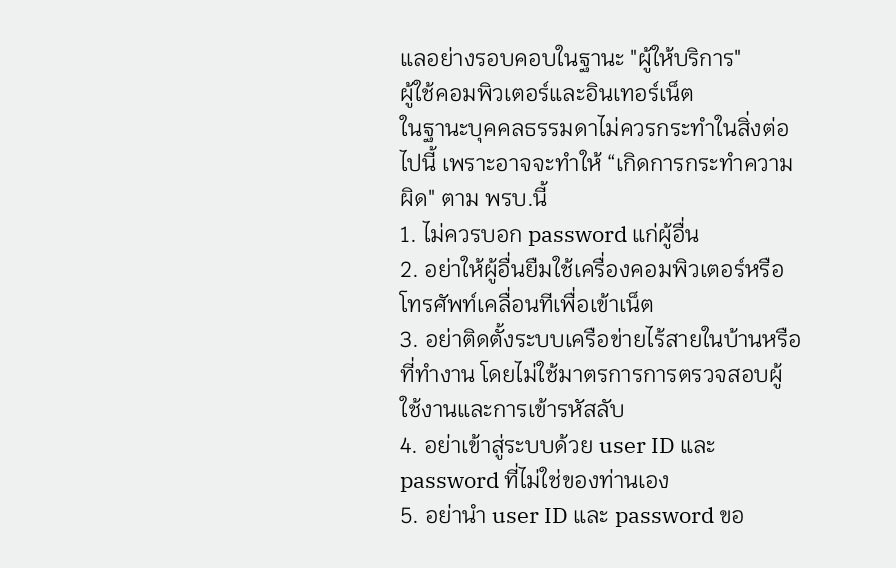แลอย่างรอบคอบในฐานะ "ผู้ให้บริการ"
ผู้ใช้คอมพิวเตอร์และอินเทอร์เน็ต
ในฐานะบุคคลธรรมดาไม่ควรกระทําในสิ่งต่อไปนี้ เพราะอาจจะทําให้ “เกิดการกระทําความผิด" ตาม พรบ.นี้
1. ไม่ควรบอก password แก่ผู้อื่น
2. อย่าให้ผู้อื่นยืมใช้เครื่องคอมพิวเตอร์หรือโทรศัพท์เคลื่อนทีเพื่อเข้าเน็ต
3. อย่าติดตั้งระบบเครือข่ายไร้สายในบ้านหรือที่ทํางาน โดยไม่ใช้มาตรการการตรวจสอบผู้ใช้งานและการเข้ารหัสลับ
4. อย่าเข้าสู่ระบบด้วย user ID และ password ที่ไม่ใช่ของท่านเอง
5. อย่านํา user ID และ password ขอ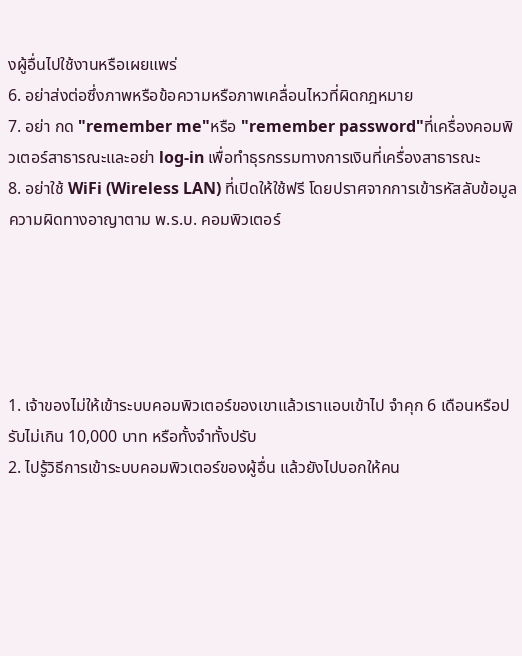งผู้อื่นไปใช้งานหรือเผยแพร่
6. อย่าส่งต่อซึ่งภาพหรือข้อความหรือภาพเคลื่อนไหวที่ผิดกฎหมาย
7. อย่า กด "remember me"หรือ "remember password"ที่เครื่องคอมพิวเตอร์สาธารณะและอย่า log-in เพื่อทําธุรกรรมทางการเงินที่เครื่องสาธารณะ
8. อย่าใช้ WiFi (Wireless LAN) ที่เปิดให้ใช้ฟรี โดยปราศจากการเข้ารหัสลับข้อมูล
ความผิดทางอาญาตาม พ.ร.บ. คอมพิวเตอร์





1. เจ้าของไม่ให้เข้าระบบคอมพิวเตอร์ของเขาแล้วเราแอบเข้าไป จําคุก 6 เดือนหรือปรับไม่เกิน 10,000 บาท หรือทั้งจําทั้งปรับ
2. ไปรู้วิธีการเข้าระบบคอมพิวเตอร์ของผู้อื่น แล้วยังไปบอกให้คน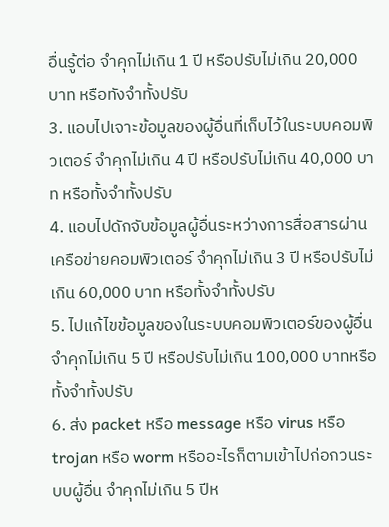อื่นรู้ต่อ จําคุกไม่เกิน 1 ปี หรือปรับไม่เกิน 20,000 บาท หรือทังจําทั้งปรับ
3. แอบไปเจาะข้อมูลของผู้อื่นที่เก็บไว้ในระบบคอมพิวเตอร์ จําคุกไม่เกิน 4 ปี หรือปรับไม่เกิน 40,000 บาท หรือทั้งจําทั้งปรับ
4. แอบไปดักจับข้อมูลผู้อื่นระหว่างการสื่อสารผ่านเครือข่ายคอมพิวเตอร์ จําคุกไม่เกิน 3 ปี หรือปรับไม่เกิน 60,000 บาท หรือทั้งจําทั้งปรับ
5. ไปแก้ไขข้อมูลของในระบบคอมพิวเตอร์ของผู้อื่นจําคุกไม่เกิน 5 ปี หรือปรับไม่เกิน 100,000 บาทหรือทั้งจําทั้งปรับ
6. ส่ง packet หรือ message หรือ virus หรือ trojan หรือ worm หรืออะไรก็ตามเข้าไปก่อกวนระบบผู้อื่น จําคุกไม่เกิน 5 ปีห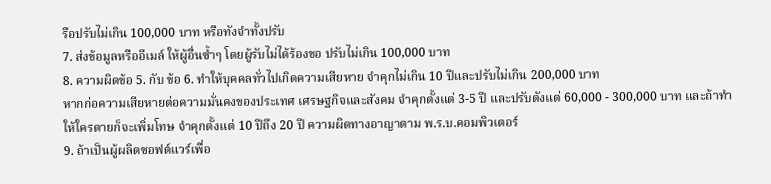รือปรับไม่เกิน 100,000 บาท หรือทังจําทั้งปรับ
7. ส่งข้อมูลหรืออีเมล์ ให้ผู้อื่นซ้ำๆ โดยผู้รับไม่ได้ร้องขอ ปรับไม่เกิน 100,000 บาท
8. ความผิดข้อ 5. กับ ข้อ 6. ทําให้บุคคลทั่วไปเกิดความเสียหาย จําคุกไม่เกิน 10 ปีและปรับไม่เกิน 200,000 บาท
หากก่อความเสียหายต่อความมั่นคงของประเทศ เศรษฐกิจและสังคม จําคุกตั้งแต่ 3-5 ปี และปรับตังแต่ 60,000 - 300,000 บาท และถ้าทําให้ใครตายก็จะเพิ่มโทษ จําคุกตั้งแต่ 10 ปีถึง 20 ปี ความผิดทางอาญาตาม พ.ร.บ.คอมพิวเตอร์
9. ถ้าเป็นผู้ผลิตซอฟต์แวร์เพื่อ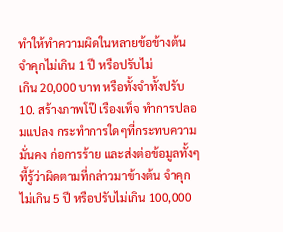ทําให้ทําความผิดในหลายข้อข้างต้น จําคุกไม่เกิน 1 ปี หรือปรับไม่
เกิน 20,000 บาท หรือทั้งจําทั้งปรับ
10. สร้างภาพโป๊ เรืองเท็จ ทําการปลอมแปลง กระทําการใดๆที่กระทบความมั่นคง ก่อการร้าย และส่งต่อข้อมูลทั้งๆที้รู้ว่าผิดตามที่กล่าวมาข้างต้น จําคุกไม่เกิน 5 ปี หรือปรับไม่เกิน 100,000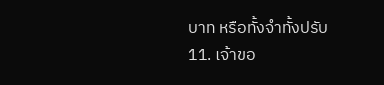บาท หรือทั้งจําทั้งปรับ
11. เจ้าขอ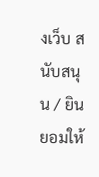งเว็บ สนับสนุน / ยินยอมให้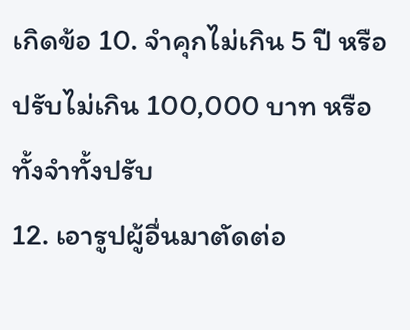เกิดข้อ 10. จําคุกไม่เกิน 5 ปี หรือปรับไม่เกิน 100,000 บาท หรือทั้งจําทั้งปรับ
12. เอารูปผู้อื่นมาตัดต่อ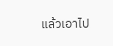แล้วเอาไป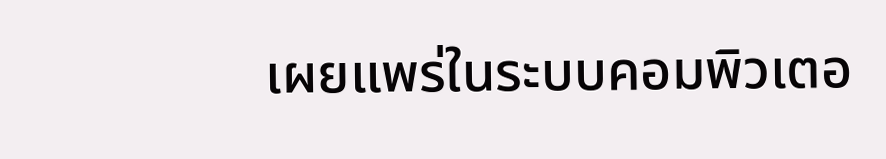เผยแพร่ในระบบคอมพิวเตอ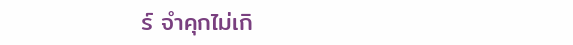ร์ จําคุกไม่เกิ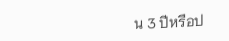น 3 ปีหรือป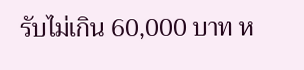รับไม่เกิน 60,000 บาท ห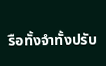รือทั้งจําทั้งปรับ